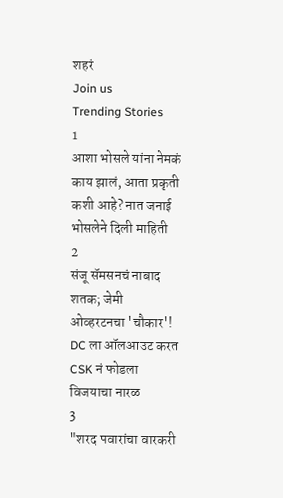शहरं
Join us
Trending Stories
1
आशा भोसले यांना नेमकं काय झालं, आता प्रकृती कशी आहे? नात जनाई भोसलेने दिली माहिती
2
संजू सॅमसनचं नाबाद शतक; जेमी ओव्हरटनचा 'चौकार'! DC ला ऑलआउट करत CSK नं फोडला विजयाचा नारळ
3
"शरद पवारांचा वारकरी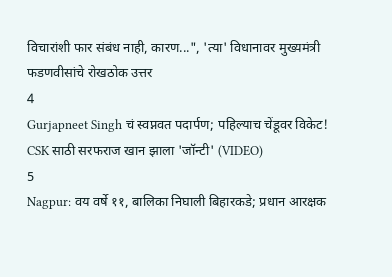विचारांशी फार संबंध नाही, कारण...", 'त्या' विधानावर मुख्यमंत्री फडणवीसांचे रोखठोक उत्तर
4
Gurjapneet Singh चं स्वप्नवत पदार्पण; पहिल्याच चेंडूवर विकेट! CSK साठी सरफराज खान झाला 'जॉन्टी' (VIDEO)
5
Nagpur: वय वर्षे ११, बालिका निघाली बिहारकडे; प्रधान आरक्षक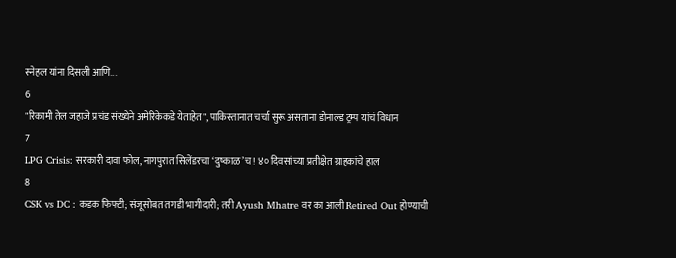स्नेहल यांना दिसली आणि...
6
"रिकामी तेल जहाजे प्रचंड संख्येने अमेरिकेकडे येताहेत", पाकिस्तानात चर्चा सुरू असताना डोनाल्ड ट्रम्प यांचं विधान
7
LPG Crisis: सरकारी दावा फोल, नागपुरात सिलेंडरचा ‘दुष्काळ’च! ४० दिवसांच्या प्रतीक्षेत ग्राहकांचे हाल
8
CSK vs DC : कडक फिफ्टी; संजूसोबत तगडी भागीदारी; तरी Ayush Mhatre वर का आली Retired Out होण्याची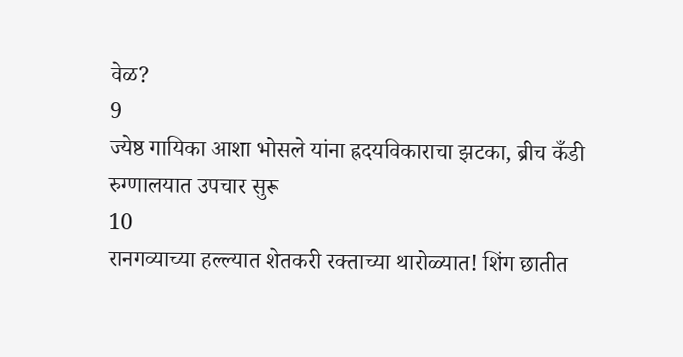वेळ?
9
ज्येष्ठ गायिका आशा भोसले यांना ह्रदयविकाराचा झटका, ब्रीच कँडी रुग्णालयात उपचार सुरू
10
रानगव्याच्या हल्ल्यात शेतकरी रक्ताच्या थारोळ्यात! शिंग छातीत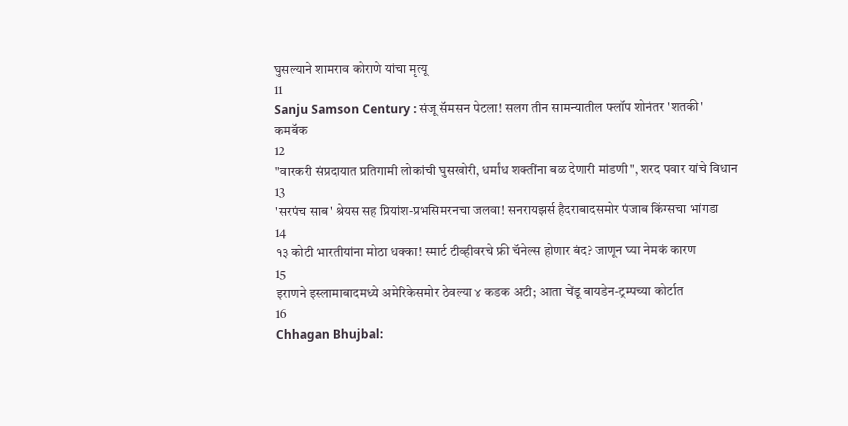घुसल्याने शामराव कोराणे यांचा मृत्यू
11
Sanju Samson Century : संजू सॅमसन पेटला! सलग तीन सामन्यातील फ्लॉप शोनंतर 'शतकी' कमबॅक
12
"वारकरी संप्रदायात प्रतिगामी लोकांची घुसखोरी, धर्मांध शक्तींना बळ देणारी मांडणी", शरद पवार यांचे विधान
13
'सरपंच साब' श्रेयस सह प्रियांश-प्रभसिमरनचा जलवा! सनरायझर्स हैदराबादसमोर पंजाब किंग्सचा भांगडा
14
१३ कोटी भारतीयांना मोठा धक्का! स्मार्ट टीव्हीवरचे फ्री चॅनेल्स होणार बंद? जाणून घ्या नेमकं कारण
15
इराणने इस्लामाबादमध्ये अमेरिकेसमोर ठेवल्या ४ कडक अटी; आता चेंडू बायडेन-ट्रम्पच्या कोर्टात
16
Chhagan Bhujbal: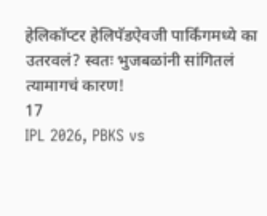हेलिकॉप्टर हेलिपॅडऐवजी पार्किंगमध्ये का उतरवलं? स्वतः भुजबळांनी सांगितलं त्यामागचं कारण!
17
IPL 2026, PBKS vs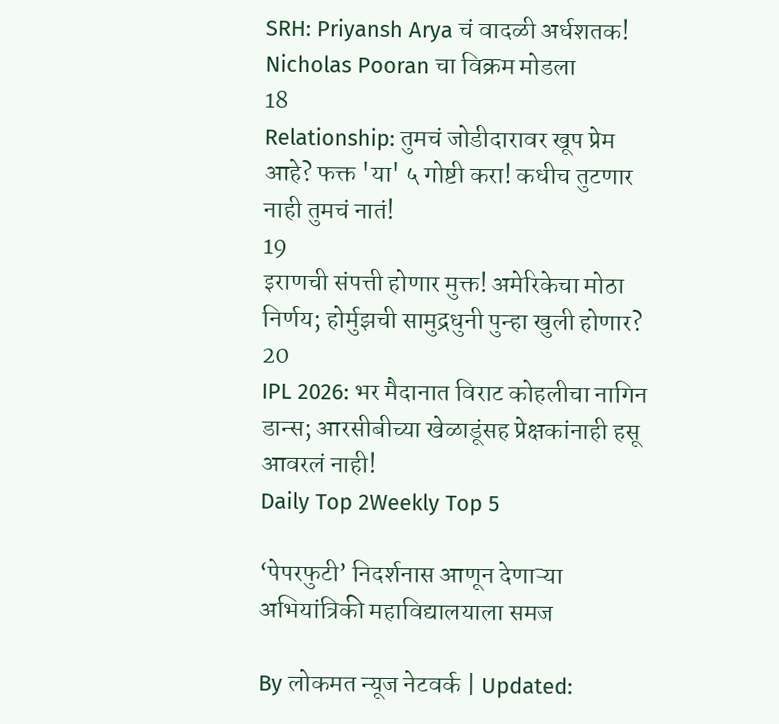SRH: Priyansh Arya चं वादळी अर्धशतक! Nicholas Pooran चा विक्रम मोडला
18
Relationship: तुमचं जोडीदारावर खूप प्रेम आहे? फक्त 'या' ५ गोष्टी करा! कधीच तुटणार नाही तुमचं नातं!
19
इराणची संपत्ती होणार मुक्त! अमेरिकेचा मोठा निर्णय; होर्मुझची सामुद्रधुनी पुन्हा खुली होणार?
20
IPL 2026: भर मैदानात विराट कोहलीचा नागिन डान्स; आरसीबीच्या खेळाडूंसह प्रेक्षकांनाही हसू आवरलं नाही!
Daily Top 2Weekly Top 5

‘पेपरफुटी’ निदर्शनास आणून देणाऱ्या अभियांत्रिकी महाविद्यालयाला समज

By लोकमत न्यूज नेटवर्क | Updated: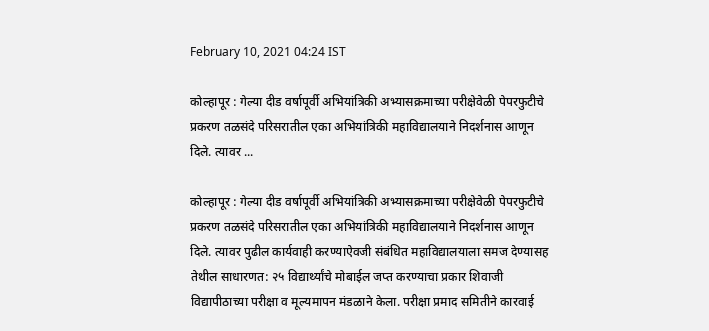February 10, 2021 04:24 IST

कोल्हापूर : गेल्या दीड वर्षापूर्वी अभियांत्रिकी अभ्यासक्रमाच्या परीक्षेवेळी पेपरफुटीचे प्रकरण तळसंदे परिसरातील एका अभियांत्रिकी महाविद्यालयाने निदर्शनास आणून दिले. त्यावर ...

कोल्हापूर : गेल्या दीड वर्षापूर्वी अभियांत्रिकी अभ्यासक्रमाच्या परीक्षेवेळी पेपरफुटीचे प्रकरण तळसंदे परिसरातील एका अभियांत्रिकी महाविद्यालयाने निदर्शनास आणून दिले. त्यावर पुढील कार्यवाही करण्याऐवजी संबंधित महाविद्यालयाला समज देण्यासह तेथील साधारणत: २५ विद्यार्थ्यांचे मोबाईल जप्त करण्याचा प्रकार शिवाजी विद्यापीठाच्या परीक्षा व मूल्यमापन मंडळाने केला. परीक्षा प्रमाद समितीने कारवाई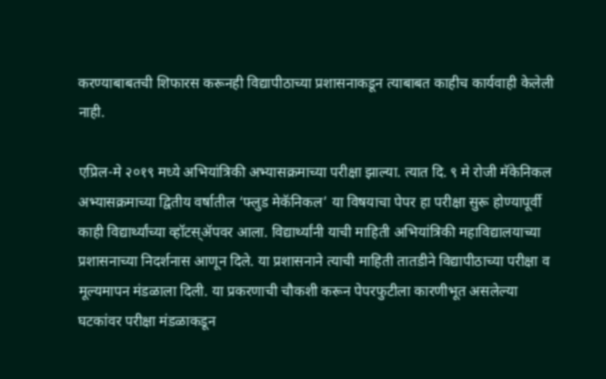करण्याबाबतची शिफारस करूनही विद्यापीठाच्या प्रशासनाकडून त्याबाबत काहीच कार्यवाही केलेली नाही.

एप्रिल-मे २०१९ मध्ये अभियांत्रिकी अभ्यासक्रमाच्या परीक्षा झाल्या. त्यात दि. ९ मे रोजी मॅकेनिकल अभ्यासक्रमाच्या द्वितीय वर्षातील ‘फ्लुड मेकॅनिकल’ या विषयाचा पेपर हा परीक्षा सुरू होण्यापूर्वी काही विद्यार्थ्यांच्या व्हॉटस‌्ॲपवर आला. विद्यार्थ्यांनी याची माहिती अभियांत्रिकी महाविद्यालयाच्या प्रशासनाच्या निदर्शनास आणून दिले. या प्रशासनाने त्याची माहिती तातडीने विद्यापीठाच्या परीक्षा व मूल्यमापन मंडळाला दिली. या प्रकरणाची चौकशी करून पेपरफुटीला कारणीभूत असलेल्या घटकांवर परीक्षा मंडळाकडून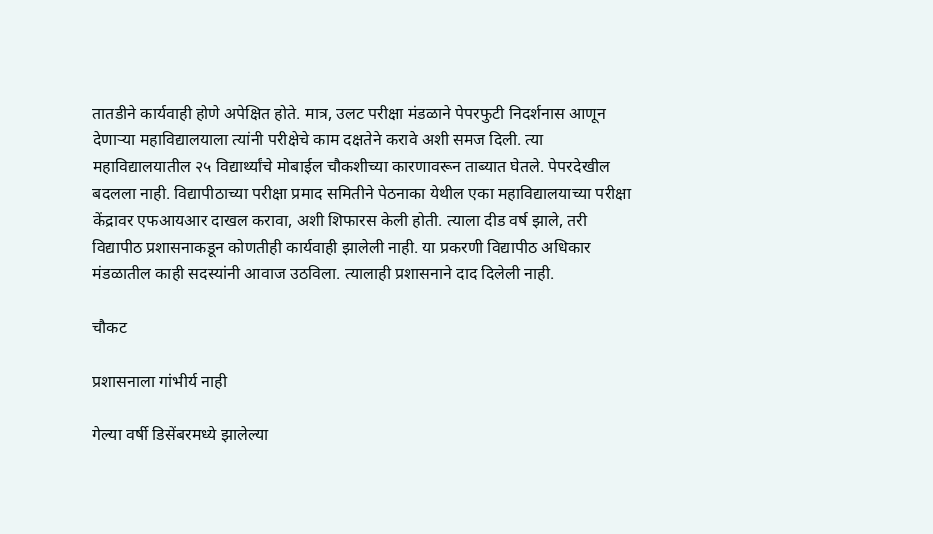तातडीने कार्यवाही होणे अपेक्षित होते. मात्र, उलट परीक्षा मंडळाने पेपरफुटी निदर्शनास आणून देणाऱ्या महाविद्यालयाला त्यांनी परीक्षेचे काम दक्षतेने करावे अशी समज दिली. त्या महाविद्यालयातील २५ विद्यार्थ्यांचे मोबाईल चौकशीच्या कारणावरून ताब्यात घेतले. पेपरदेखील बदलला नाही. विद्यापीठाच्या परीक्षा प्रमाद समितीने पेठनाका येथील एका महाविद्यालयाच्या परीक्षा केंद्रावर एफआयआर दाखल करावा, अशी शिफारस केली होती. त्याला दीड वर्ष झाले, तरी विद्यापीठ प्रशासनाकडून कोणतीही कार्यवाही झालेली नाही. या प्रकरणी विद्यापीठ अधिकार मंडळातील काही सदस्यांनी आवाज उठविला. त्यालाही प्रशासनाने दाद दिलेली नाही.

चौकट

प्रशासनाला गांभीर्य नाही

गेल्या वर्षी डिसेंबरमध्ये झालेल्या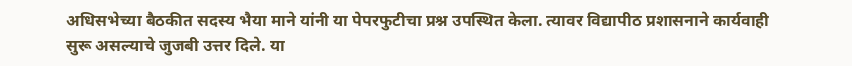अधिसभेच्या बैठकीत सदस्य भैया माने यांनी या पेपरफुटीचा प्रश्न उपस्थित केला. त्यावर विद्यापीठ प्रशासनाने कार्यवाही सुरू असल्याचे जुजबी उत्तर दिले. या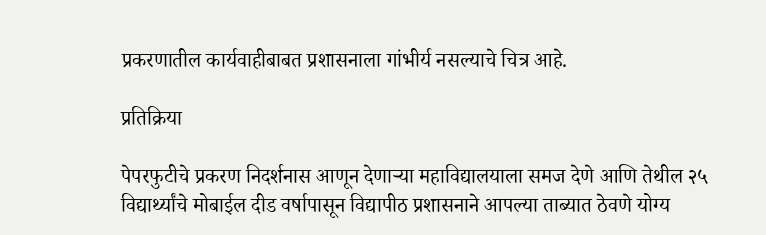प्रकरणातील कार्यवाहीबाबत प्रशासनाला गांभीर्य नसल्याचे चित्र आहे.

प्रतिक्रिया

पेपरफुटीचे प्रकरण निदर्शनास आणून देणाऱ्या महाविद्यालयाला समज देणे आणि तेथील २५ विद्यार्थ्यांचे मोबाईल दीड वर्षापासून विद्यापीठ प्रशासनाने आपल्या ताब्यात ठेवणे योग्य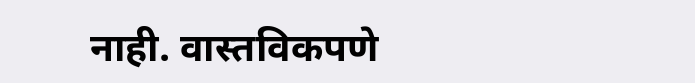नाही. वास्तविकपणे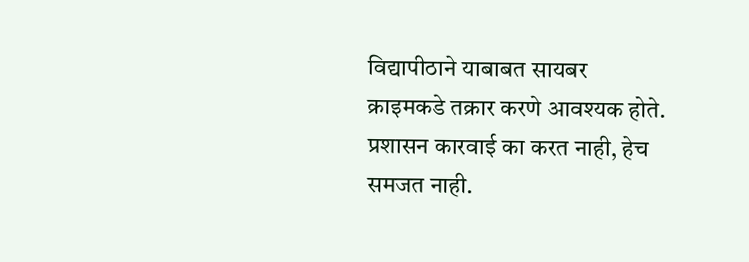विद्यापीठाने याबाबत सायबर क्राइमकडे तक्रार करणे आवश्यक होते. प्रशासन कारवाई का करत नाही, हेच समजत नाही.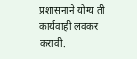प्रशासनाने योग्य ती कार्यवाही लवकर करावी.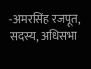-अमरसिंह रजपूत, सदस्य, अधिसभा